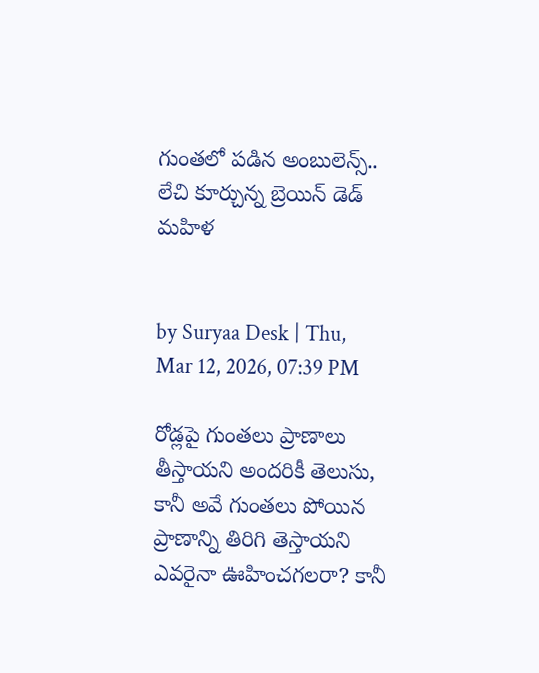గుంతలో పడిన అంబులెన్స్‌.. లేచి కూర్చున్న బ్రెయిన్ డెడ్ మహిళ


by Suryaa Desk | Thu, Mar 12, 2026, 07:39 PM

రోడ్లపై గుంతలు ప్రాణాలు తీస్తాయని అందరికీ తెలుసు, కానీ అవే గుంతలు పోయిన ప్రాణాన్ని తిరిగి తెస్తాయని ఎవరైనా ఊహించగలరా? కానీ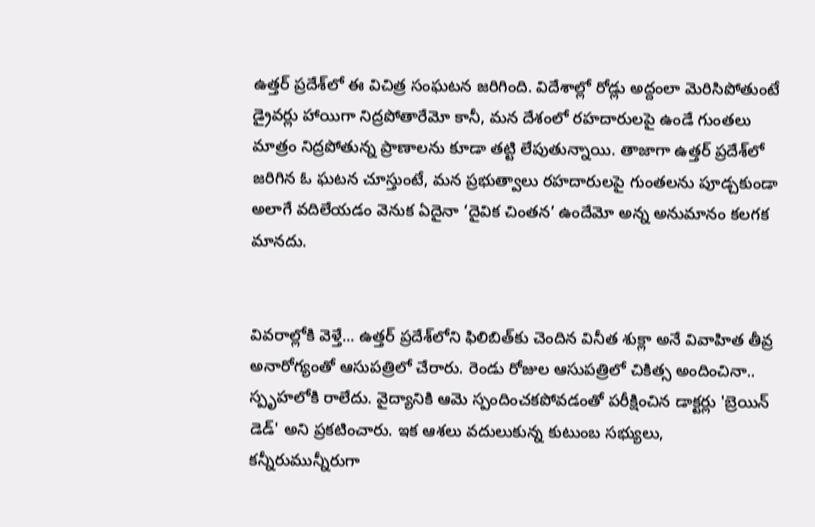ఉత్తర్‌ ప్రదేశ్‌లో ఈ విచిత్ర సంఘటన జరిగింది. విదేశాల్లో రోడ్లు అద్దంలా మెరిసిపోతుంటే డ్రైవర్లు హాయిగా నిద్రపోతారేమో కానీ, మన దేశంలో రహదారులపై ఉండే గుంతలు మాత్రం నిద్రపోతున్న ప్రాణాలను కూడా తట్టి లేపుతున్నాయి. తాజాగా ఉత్తర్‌ ప్రదేశ్‌లో జరిగిన ఓ ఘటన చూస్తుంటే, మన ప్రభుత్వాలు రహదారులపై గుంతలను పూడ్చకుండా అలాగే వదిలేయడం వెనుక ఏదైనా ‘దైవిక చింతన’ ఉందేమో అన్న అనుమానం కలగక మానదు.


వివరాల్లోకి వెళ్తే... ఉత్తర్ ప్రదేశ్‌‌లోని ఫిలిబిత్‌కు చెందిన వినీత శుక్లా అనే వివాహిత తీవ్ర అనారోగ్యంతో ఆసుపత్రిలో చేరారు. రెండు రోజుల ఆసుపత్రిలో చికిత్స అందించినా.. స్పృహ‌లోకి రాలేదు. వైద్యానికి ఆమె స్పందించకపోవడంతో పరీక్షించిన డాక్టర్లు 'బ్రెయిన్ డెడ్' అని ప్రకటించారు. ఇక ఆశలు వదులుకున్న కుటుంబ సభ్యులు, కన్నీరుమున్నీరుగా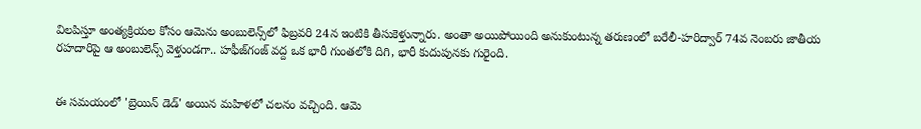విలపిస్తూ అంత్యక్రియల కోసం ఆమెను అంబులెన్స్‌లో ఫిబ్రవరి 24న ఇంటికి తీసుకెళ్తున్నారు. అంతా అయిపోయింది అనుకుంటున్న తరుణంలో బరేలీ-హరిద్వార్ 74వ నెంబరు జాతీయ రహదారిపై ఆ అంబులెన్స్ వెళ్తుండగా.. హఫీజ్‌గంజ్ వద్ద ఒక భారీ గుంతలోకి దిగి, భారీ కుదుపునకు గురైంది.


ఈ సమయంలో 'బ్రెయిన్ డెడ్' అయిన మహిళలో చలనం వచ్చింది. ఆమె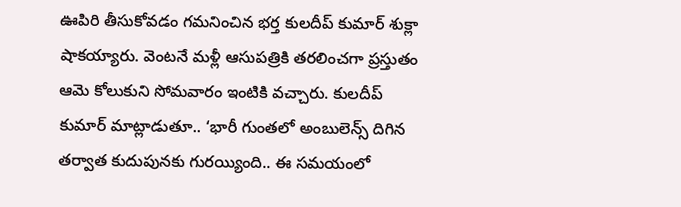ఊపిరి తీసుకోవడం గమనించిన భర్త కులదీప్ కుమార్ శుక్లా షాకయ్యారు. వెంటనే మళ్లీ ఆసుపత్రికి తరలించగా ప్రస్తుతం ఆమె కోలుకుని సోమవారం ఇంటికి వచ్చారు. కులదీప్ కుమార్ మాట్లాడుతూ.. ‘భారీ గుంతలో అంబులెన్స్ దిగిన తర్వాత కుదుపునకు గురయ్యింది.. ఈ సమయంలో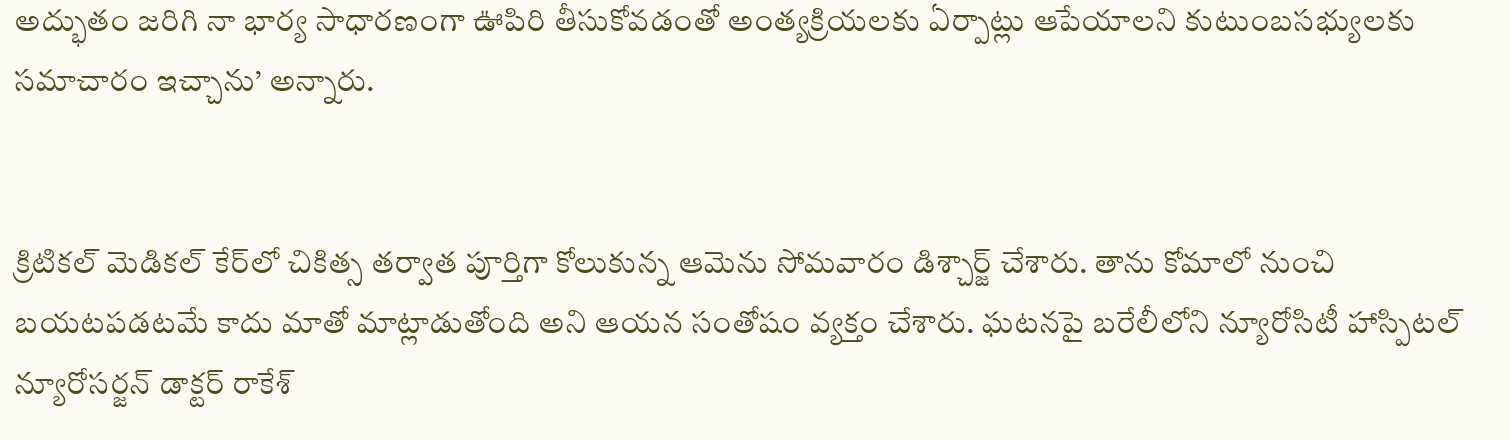అద్భుతం జరిగి నా భార్య సాధారణంగా ఊపిరి తీసుకోవడంతో అంత్యక్రియలకు ఏర్పాట్లు ఆపేయాలని కుటుంబసభ్యులకు సమాచారం ఇచ్చాను’ అన్నారు.


క్రిటికల్ మెడికల్ కేర్‌లో చికిత్స తర్వాత పూర్తిగా కోలుకున్న ఆమెను సోమవారం డిశ్చార్జ్ చేశారు. తాను కోమాలో నుంచి బయటపడటమే కాదు మాతో మాట్లాడుతోంది అని ఆయన సంతోషం వ్యక్తం చేశారు. ఘటనపై బరేలీలోని న్యూరోసిటీ హాస్పిటల్ న్యూరోసర్జన్ డాక్టర్ రాకేశ్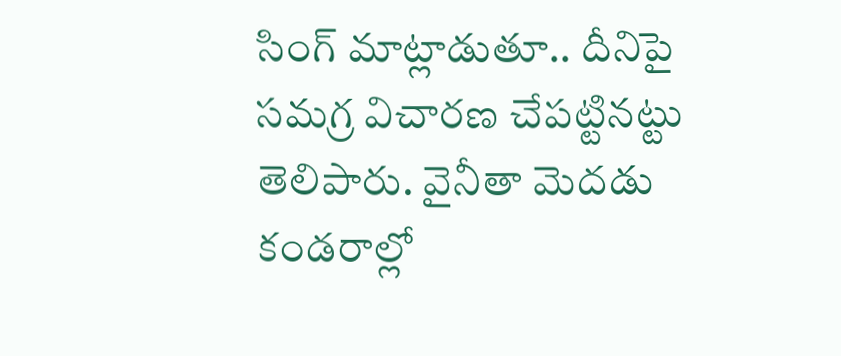సింగ్ మాట్లాడుతూ.. దీనిపై సమగ్ర విచారణ చేపట్టినట్టు తెలిపారు. వైనీతా మెదడు కండరాల్లో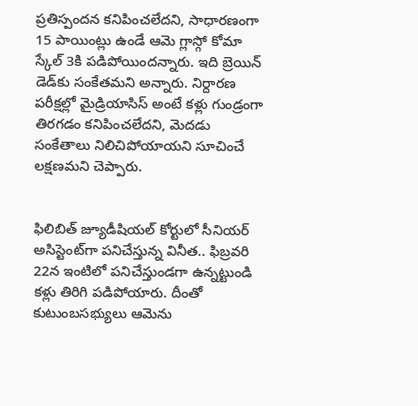ప్రతిస్పందన కనిపించలేదని, సాధారణంగా 15 పాయింట్లు ఉండే ఆమె గ్లాస్గో కోమా స్కేల్ 3కి పడిపోయిందన్నారు. ఇది బ్రెయిన్ డెడ్‌కు సంకేతమని అన్నారు. నిర్దారణ పరీక్షల్లో మైడ్రియాసిస్ అంటే కళ్లు గుండ్రంగా తిరగడం కనిపించలేదని, మెదడు సంకేతాలు నిలిచిపోయాయని సూచించే లక్షణమని చెప్పారు.


ఫిలిబిత్ జ్యూడీషియల్ కోర్టులో సీనియర్ అసిస్టెంట్‌‌గా పనిచేస్తున్న వినీత.. ఫిబ్రవరి 22న ఇంటిలో పనిచేస్తుండగా ఉన్నట్టుండి కళ్లు తిరిగి పడిపోయారు. దీంతో కుటుంబసభ్యులు ఆమెను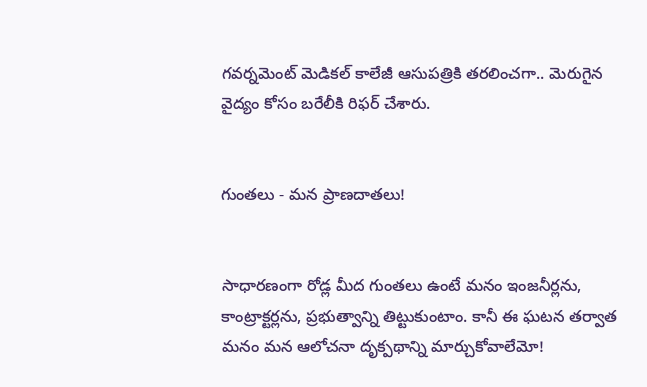గవర్నమెంట్ మెడికల్ కాలేజీ ఆసుపత్రికి తరలించగా.. మెరుగైన వైద్యం కోసం బరేలీకి రిఫర్ చేశారు.


గుంతలు - మన ప్రాణదాతలు!


సాధారణంగా రోడ్ల మీద గుంతలు ఉంటే మనం ఇంజనీర్లను, కాంట్రాక్టర్లను, ప్రభుత్వాన్ని తిట్టుకుంటాం. కానీ ఈ ఘటన తర్వాత మనం మన ఆలోచనా దృక్పథాన్ని మార్చుకోవాలేమో!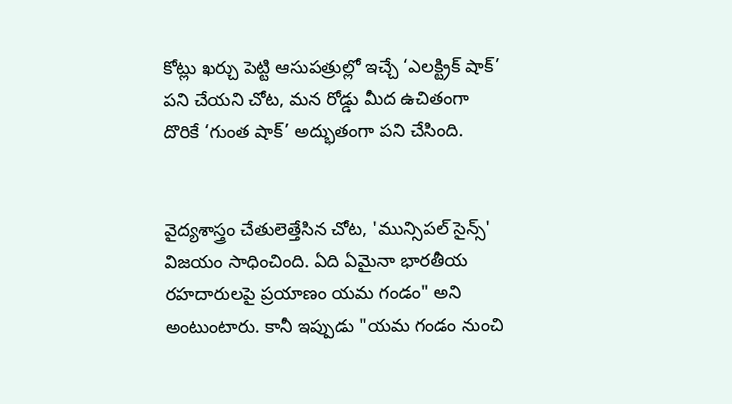కోట్లు ఖర్చు పెట్టి ఆసుపత్రుల్లో ఇచ్చే ‘ఎలక్ట్రిక్ షాక్’ పని చేయని చోట, మన రోడ్డు మీద ఉచితంగా దొరికే ‘గుంత షాక్’ అద్భుతంగా పని చేసింది.


వైద్యశాస్త్రం చేతులెత్తేసిన చోట, 'మున్సిపల్ సైన్స్' విజయం సాధించింది. ఏది ఏమైనా భారతీయ రహదారులపై ప్రయాణం యమ గండం" అని అంటుంటారు. కానీ ఇప్పుడు "యమ గండం నుంచి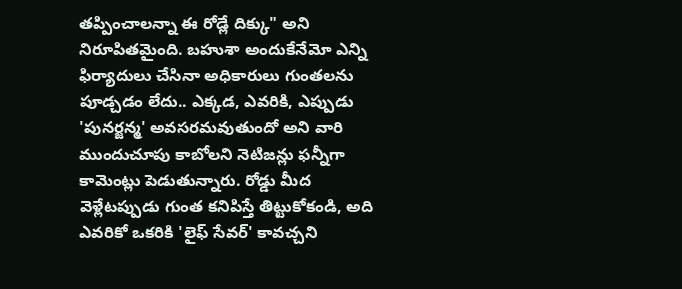తప్పించాలన్నా ఈ రోడ్లే దిక్కు" అని నిరూపితమైంది. బహుశా అందుకేనేమో ఎన్ని ఫిర్యాదులు చేసినా అధికారులు గుంతలను పూడ్చడం లేదు.. ఎక్కడ, ఎవరికి, ఎప్పుడు 'పునర్జన్మ' అవసరమవుతుందో అని వారి ముందుచూపు కాబోలని నెటిజన్లు ఫన్నీగా కామెంట్లు పెడుతున్నారు. రోడ్డు మీద వెళ్లేటప్పుడు గుంత కనిపిస్తే తిట్టుకోకండి, అది ఎవరికో ఒకరికి 'లైఫ్ సేవర్' కావచ్చని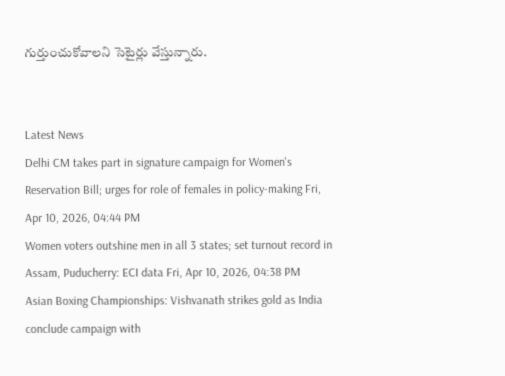గుర్తుంచుకోవాలని సెటైర్లు వేస్తున్నారు.


Latest News
Delhi CM takes part in signature campaign for Women's Reservation Bill; urges for role of females in policy-making Fri, Apr 10, 2026, 04:44 PM
Women voters outshine men in all 3 states; set turnout record in Assam, Puducherry: ECI data Fri, Apr 10, 2026, 04:38 PM
Asian Boxing Championships: Vishvanath strikes gold as India conclude campaign with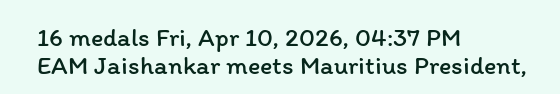16 medals Fri, Apr 10, 2026, 04:37 PM
EAM Jaishankar meets Mauritius President,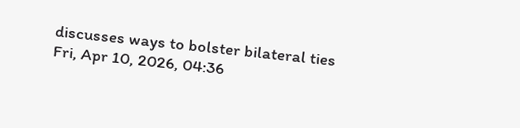discusses ways to bolster bilateral ties Fri, Apr 10, 2026, 04:36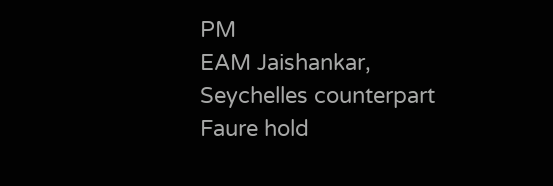PM
EAM Jaishankar, Seychelles counterpart Faure hold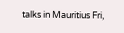talks in Mauritius Fri,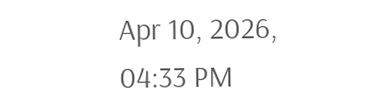Apr 10, 2026, 04:33 PM